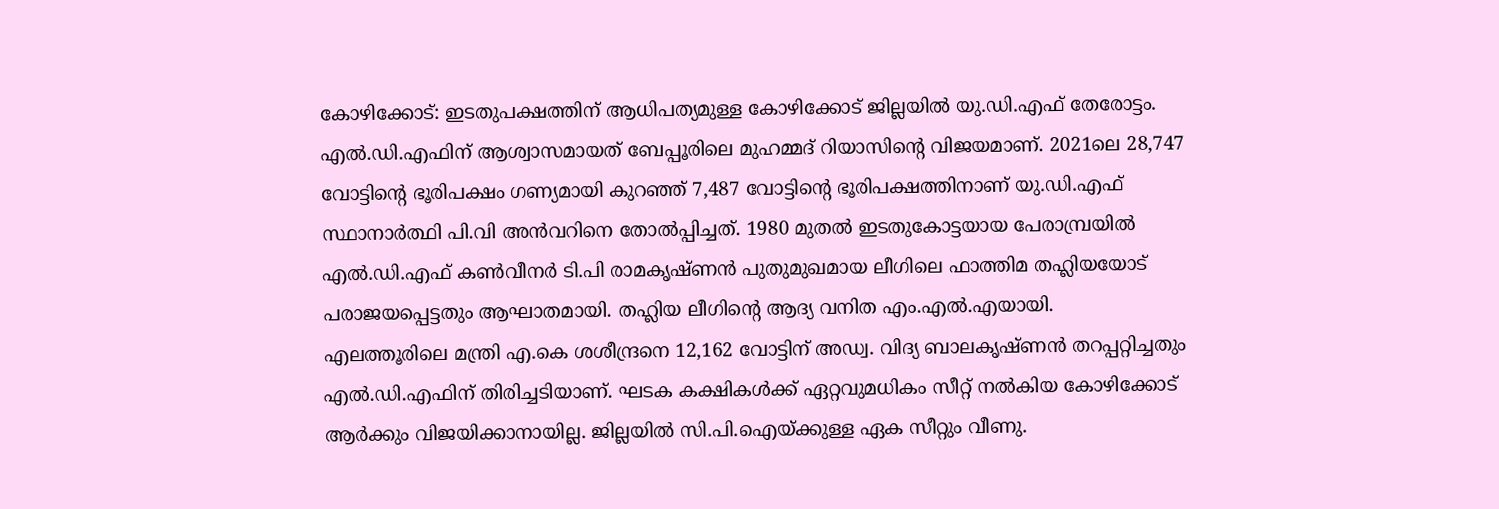കോഴിക്കോട്: ഇടതുപക്ഷത്തിന് ആധിപത്യമുള്ള കോഴിക്കോട് ജില്ലയിൽ യു.ഡി.എഫ് തേരോട്ടം. എൽ.ഡി.എഫിന് ആശ്വാസമായത് ബേപ്പൂരിലെ മുഹമ്മദ് റിയാസിന്റെ വിജയമാണ്. 2021ലെ 28,747 വോട്ടിന്റെ ഭൂരിപക്ഷം ഗണ്യമായി കുറഞ്ഞ് 7,487 വോട്ടിന്റെ ഭൂരിപക്ഷത്തിനാണ് യു.ഡി.എഫ് സ്ഥാനാർത്ഥി പി.വി അൻവറിനെ തോൽപ്പിച്ചത്. 1980 മുതൽ ഇടതുകോട്ടയായ പേരാമ്പ്രയിൽ എൽ.ഡി.എഫ് കൺവീനർ ടി.പി രാമകൃഷ്ണൻ പുതുമുഖമായ ലീഗിലെ ഫാത്തിമ തഹ്ലിയയോട് പരാജയപ്പെട്ടതും ആഘാതമായി. തഹ്ലിയ ലീഗിന്റെ ആദ്യ വനിത എം.എൽ.എയായി.
എലത്തൂരിലെ മന്ത്രി എ.കെ ശശീന്ദ്രനെ 12,162 വോട്ടിന് അഡ്വ. വിദ്യ ബാലകൃഷ്ണൻ തറപ്പറ്റിച്ചതും എൽ.ഡി.എഫിന് തിരിച്ചടിയാണ്. ഘടക കക്ഷികൾക്ക് ഏറ്റവുമധികം സീറ്റ് നൽകിയ കോഴിക്കോട് ആർക്കും വിജയിക്കാനായില്ല. ജില്ലയിൽ സി.പി.ഐയ്ക്കുള്ള ഏക സീറ്റും വീണു.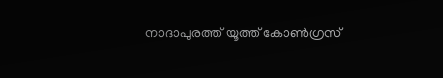നാദാപുരത്ത് യൂത്ത് കോൺഗ്രസ്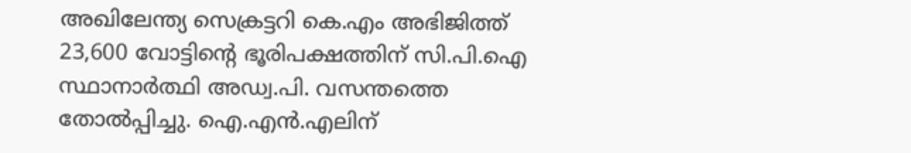അഖിലേന്ത്യ സെക്രട്ടറി കെ.എം അഭിജിത്ത് 23,600 വോട്ടിന്റെ ഭൂരിപക്ഷത്തിന് സി.പി.ഐ സ്ഥാനാർത്ഥി അഡ്വ.പി. വസന്തത്തെ തോൽപ്പിച്ചു. ഐ.എൻ.എലിന്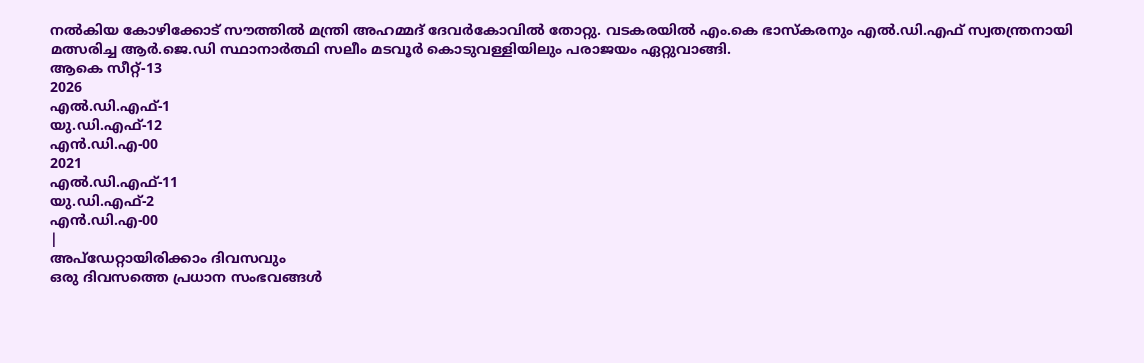നൽകിയ കോഴിക്കോട് സൗത്തിൽ മന്ത്രി അഹമ്മദ് ദേവർകോവിൽ തോറ്റു. വടകരയിൽ എം.കെ ഭാസ്കരനും എൽ.ഡി.എഫ് സ്വതന്ത്രനായി മത്സരിച്ച ആർ.ജെ.ഡി സ്ഥാനാർത്ഥി സലീം മടവൂർ കൊടുവള്ളിയിലും പരാജയം ഏറ്റുവാങ്ങി.
ആകെ സീറ്റ്-13
2026
എൽ.ഡി.എഫ്-1
യു.ഡി.എഫ്-12
എൻ.ഡി.എ-00
2021
എൽ.ഡി.എഫ്-11
യു.ഡി.എഫ്-2
എൻ.ഡി.എ-00
|
അപ്ഡേറ്റായിരിക്കാം ദിവസവും
ഒരു ദിവസത്തെ പ്രധാന സംഭവങ്ങൾ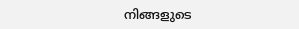നിങ്ങളുടെ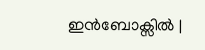ഇൻബോക്സിൽ |